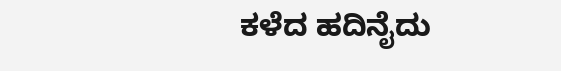ಕಳೆದ ಹದಿನೈದು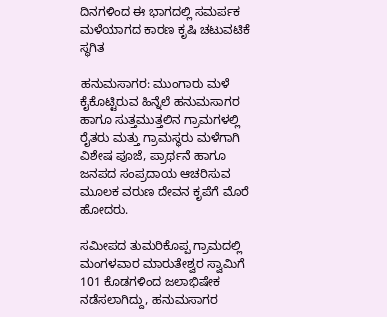ದಿನಗಳಿಂದ ಈ ಭಾಗದಲ್ಲಿ ಸಮರ್ಪಕ ಮಳೆಯಾಗದ ಕಾರಣ ಕೃಷಿ ಚಟುವಟಿಕೆ ಸ್ಥಗಿತ

ಹನುಮಸಾಗರ: ಮುಂಗಾರು ಮಳೆ ಕೈಕೊಟ್ಟಿರುವ ಹಿನ್ನೆಲೆ ಹನುಮಸಾಗರ ಹಾಗೂ ಸುತ್ತಮುತ್ತಲಿನ ಗ್ರಾಮಗಳಲ್ಲಿ ರೈತರು ಮತ್ತು ಗ್ರಾಮಸ್ಥರು ಮಳೆಗಾಗಿ ವಿಶೇಷ ಪೂಜೆ, ಪ್ರಾರ್ಥನೆ ಹಾಗೂ ಜನಪದ ಸಂಪ್ರದಾಯ ಆಚರಿಸುವ ಮೂಲಕ ವರುಣ ದೇವನ ಕೃಪೆಗೆ ಮೊರೆ ಹೋದರು.

ಸಮೀಪದ ತುಮರಿಕೊಪ್ಪ ಗ್ರಾಮದಲ್ಲಿ ಮಂಗಳವಾರ ಮಾರುತೇಶ್ವರ ಸ್ವಾಮಿಗೆ 101 ಕೊಡಗಳಿಂದ ಜಲಾಭಿಷೇಕ ನಡೆಸಲಾಗಿದ್ದು, ಹನುಮಸಾಗರ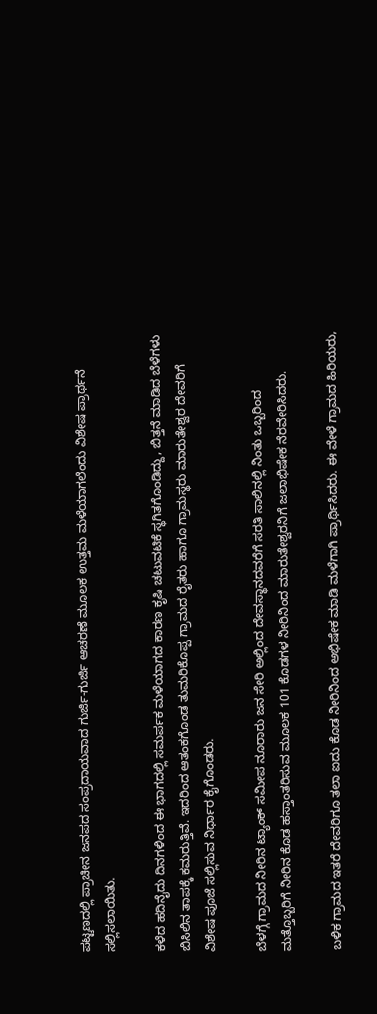ಪಟ್ಟಣದಲ್ಲಿ ಪ್ರಾಚೀನ ಜನಪದ ಸಂಪ್ರದಾಯವಾದ ಗುರ್ಜಿ-ಗುರ್ಜಿ ಆಚರಣೆ ಮೂಲಕ ಉತ್ತಮ ಮಳೆಯಾಗಲೆಂದು ವಿಶೇಷ ಪ್ರಾರ್ಥನೆ ಸಲ್ಲಿಸಲಾಯಿತು.

ಕಳೆದ ಹದಿನೈದು ದಿನಗಳಿಂದ ಈ ಭಾಗದಲ್ಲಿ ಸಮರ್ಪಕ ಮಳೆಯಾಗದ ಕಾರಣ ಕೃಷಿ ಚಟುವಟಿಕೆ ಸ್ಥಗಿತಗೊಂಡಿದ್ದು, ಬಿತ್ತನೆ ಮಾಡಿದ ಬೆಳೆಗಳು ಬಿಸಿಲಿನ ತಾಪಕ್ಕೆ ಕಮರುತ್ತಿವೆ. ಇದರಿಂದ ಆತಂಕಗೊಂಡ ತುಮರಿಕೊಪ್ಪ ಗ್ರಾಮದ ರೈತರು ಹಾಗೂ ಗ್ರಾಮಸ್ಥರು ಮಾರುತೇಶ್ವರ ದೇವರಿಗೆ ವಿಶೇಷ ಪೂಜೆ ಸಲ್ಲಿಸುವ ನಿರ್ಧಾರ ಕೈಗೊಂಡರು.

ಬೆಳಗ್ಗೆ ಗ್ರಾಮದ ನೀರಿನ ಟ್ಯಾಂಕ್ ಸಮೀಪ ನೂರಾರು ಜನ ಸೇರಿ ಅಲ್ಲಿಂದ ದೇವಸ್ಥಾನದವರೆಗೆ ಸರತಿ ಸಾಲಿನಲ್ಲಿ ನಿಂತು ಒಬ್ಬರಿಂದ ಮತ್ತೊಬ್ಬರಿಗೆ ನೀರಿನ ಕೊಡ ಹಸ್ತಾಂತರಿಸುವ ಮೂಲಕ 101 ಕೊಡಗಳ ನೀರಿನಿಂದ ಮಾರುತೇಶ್ವರನಿಗೆ ಜಲಾಭಿಷೇಕ ನೆರವೇರಿಸಿದರು.

ಬಳಿಕ ಗ್ರಾಮದ ಇತರೆ ದೇವರಿಗೂ ತಲಾ ಐದು ಕೊಡ ನೀರಿನಿಂದ ಅಭಿಷೇಕ ಮಾಡಿ ಮಳೆಗಾಗಿ ಪ್ರಾರ್ಥಿಸಿದರು. ಈ ವೇಳೆ ಗ್ರಾಮದ ಹಿರಿಯರು,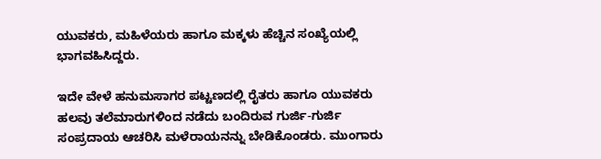ಯುವಕರು, ಮಹಿಳೆಯರು ಹಾಗೂ ಮಕ್ಕಳು ಹೆಚ್ಚಿನ ಸಂಖ್ಯೆಯಲ್ಲಿ ಭಾಗವಹಿಸಿದ್ದರು.

ಇದೇ ವೇಳೆ ಹನುಮಸಾಗರ ಪಟ್ಟಣದಲ್ಲಿ ರೈತರು ಹಾಗೂ ಯುವಕರು ಹಲವು ತಲೆಮಾರುಗಳಿಂದ ನಡೆದು ಬಂದಿರುವ ಗುರ್ಜಿ-ಗುರ್ಜಿ ಸಂಪ್ರದಾಯ ಆಚರಿಸಿ ಮಳೆರಾಯನನ್ನು ಬೇಡಿಕೊಂಡರು. ಮುಂಗಾರು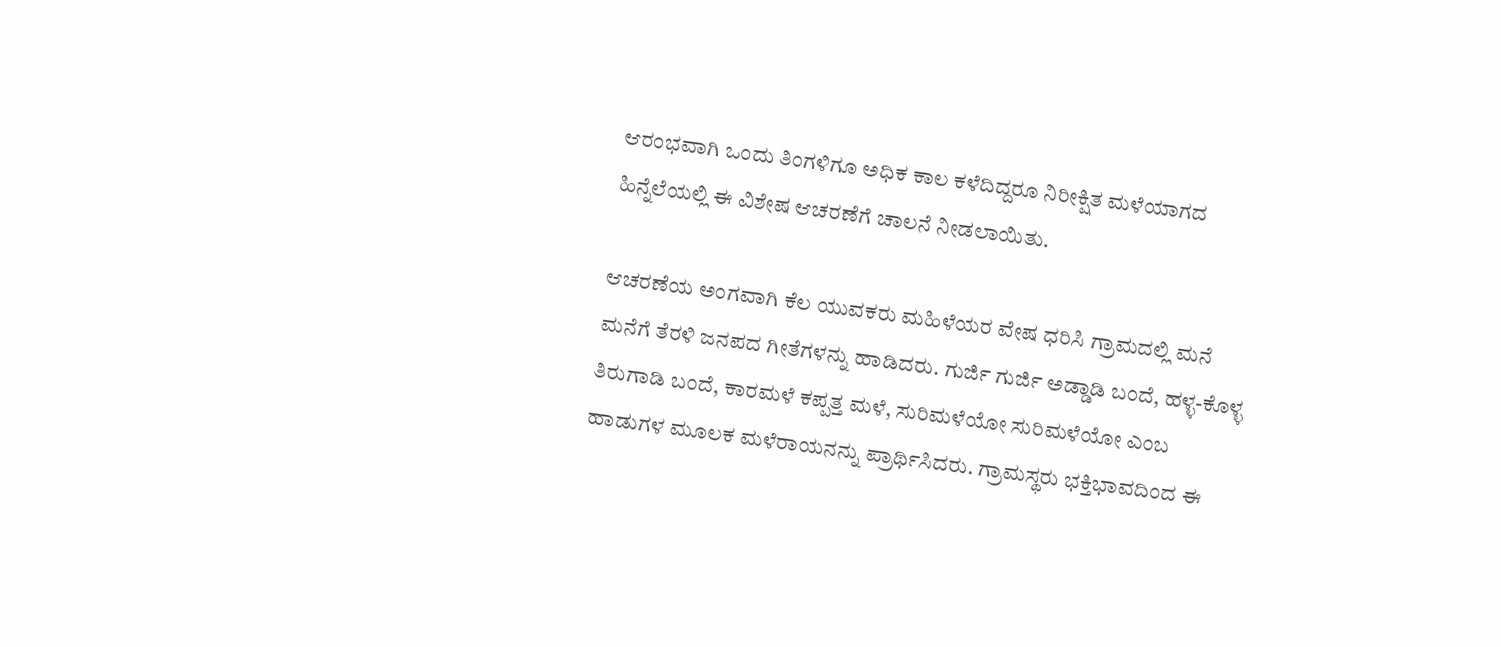ಆರಂಭವಾಗಿ ಒಂದು ತಿಂಗಳಿಗೂ ಅಧಿಕ ಕಾಲ ಕಳೆದಿದ್ದರೂ ನಿರೀಕ್ಷಿತ ಮಳೆಯಾಗದ ಹಿನ್ನೆಲೆಯಲ್ಲಿ ಈ ವಿಶೇಷ ಆಚರಣೆಗೆ ಚಾಲನೆ ನೀಡಲಾಯಿತು.

ಆಚರಣೆಯ ಅಂಗವಾಗಿ ಕೆಲ ಯುವಕರು ಮಹಿಳೆಯರ ವೇಷ ಧರಿಸಿ ಗ್ರಾಮದಲ್ಲಿ ಮನೆ ಮನೆಗೆ ತೆರಳಿ ಜನಪದ ಗೀತೆಗಳನ್ನು ಹಾಡಿದರು. ಗುರ್ಜಿ ಗುರ್ಜಿ ಅಡ್ಡಾಡಿ ಬಂದೆ, ಹಳ್ಳ-ಕೊಳ್ಳ ತಿರುಗಾಡಿ ಬಂದೆ, ಕಾರಮಳೆ ಕಪ್ಪತ್ತ ಮಳೆ, ಸುರಿಮಳೆಯೋ ಸುರಿಮಳೆಯೋ ಎಂಬ ಹಾಡುಗಳ ಮೂಲಕ ಮಳೆರಾಯನನ್ನು ಪ್ರಾರ್ಥಿಸಿದರು. ಗ್ರಾಮಸ್ಥರು ಭಕ್ತಿಭಾವದಿಂದ ಈ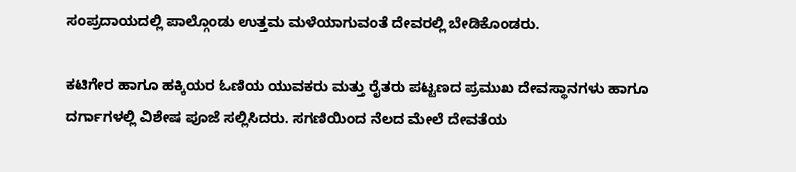ಸಂಪ್ರದಾಯದಲ್ಲಿ ಪಾಲ್ಗೊಂಡು ಉತ್ತಮ ಮಳೆಯಾಗುವಂತೆ ದೇವರಲ್ಲಿ ಬೇಡಿಕೊಂಡರು.

ಕಟಿಗೇರ ಹಾಗೂ ಹಕ್ಕಿಯರ ಓಣಿಯ ಯುವಕರು ಮತ್ತು ರೈತರು ಪಟ್ಟಣದ ಪ್ರಮುಖ ದೇವಸ್ಥಾನಗಳು ಹಾಗೂ ದರ್ಗಾಗಳಲ್ಲಿ ವಿಶೇಷ ಪೂಜೆ ಸಲ್ಲಿಸಿದರು. ಸಗಣಿಯಿಂದ ನೆಲದ ಮೇಲೆ ದೇವತೆಯ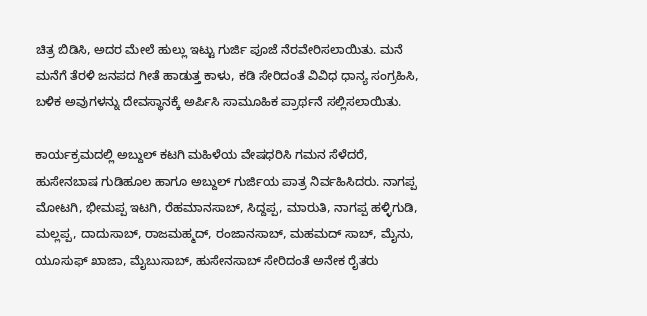ಚಿತ್ರ ಬಿಡಿಸಿ, ಅದರ ಮೇಲೆ ಹುಲ್ಲು ಇಟ್ಟು ಗುರ್ಜಿ ಪೂಜೆ ನೆರವೇರಿಸಲಾಯಿತು. ಮನೆ ಮನೆಗೆ ತೆರಳಿ ಜನಪದ ಗೀತೆ ಹಾಡುತ್ತ ಕಾಳು, ಕಡಿ ಸೇರಿದಂತೆ ವಿವಿಧ ಧಾನ್ಯ ಸಂಗ್ರಹಿಸಿ, ಬಳಿಕ ಅವುಗಳನ್ನು ದೇವಸ್ಥಾನಕ್ಕೆ ಅರ್ಪಿಸಿ ಸಾಮೂಹಿಕ ಪ್ರಾರ್ಥನೆ ಸಲ್ಲಿಸಲಾಯಿತು.

ಕಾರ್ಯಕ್ರಮದಲ್ಲಿ ಅಬ್ದುಲ್ ಕಟಗಿ ಮಹಿಳೆಯ ವೇಷಧರಿಸಿ ಗಮನ ಸೆಳೆದರೆ, ಹುಸೇನಬಾಷ ಗುಡಿಹೂಲ ಹಾಗೂ ಅಬ್ದುಲ್ ಗುರ್ಜಿಯ ಪಾತ್ರ ನಿರ್ವಹಿಸಿದರು. ನಾಗಪ್ಪ ಮೋಟಗಿ, ಭೀಮಪ್ಪ ಇಟಗಿ, ರೆಹಮಾನಸಾಬ್, ಸಿದ್ದಪ್ಪ, ಮಾರುತಿ, ನಾಗಪ್ಪ ಹಳ್ಳಿಗುಡಿ, ಮಲ್ಲಪ್ಪ, ದಾದುಸಾಬ್‌, ರಾಜಮಹ್ಮದ್, ರಂಜಾನಸಾಬ್‌, ಮಹಮದ್ ಸಾಬ್, ಮೈನು, ಯೂಸುಫ್ ಖಾಜಾ, ಮೈಬುಸಾಬ್, ಹುಸೇನಸಾಬ್ ಸೇರಿದಂತೆ ಅನೇಕ ರೈತರು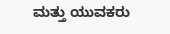ಮತ್ತು ಯುವಕರು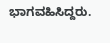ಭಾಗವಹಿಸಿದ್ದರು.